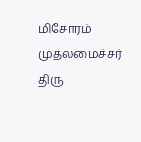மிசோரம் முதலமைச்சர் திரு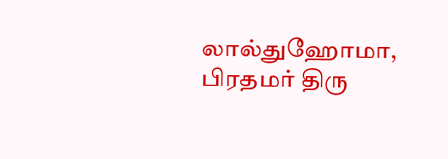லால்துஹோமா, பிரதமர் திரு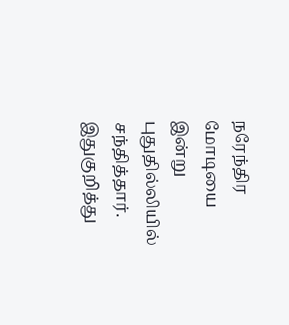நரேந்திர மோடியை இன்று புதுதில்லியில் சந்தித்தார்.
இதுகுறித்து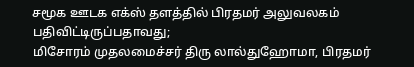சமூக ஊடக எக்ஸ் தளத்தில் பிரதமர் அலுவலகம் பதிவிட்டிருப்பதாவது;
மிசோரம் முதலமைச்சர் திரு லால்துஹோமா, பிரதமர்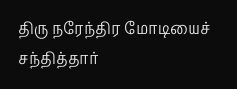திரு நரேந்திர மோடியைச் சந்தித்தார்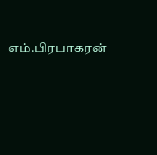எம்.பிரபாகரன்